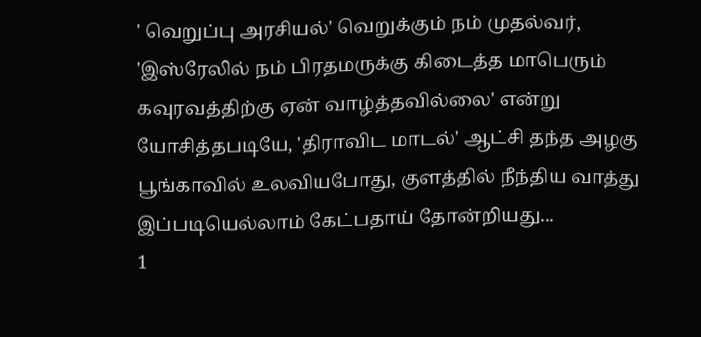' வெறுப்பு அரசியல்' வெறுக்கும் நம் முதல்வர், 'இஸ்ரேலில் நம் பிரதமருக்கு கிடைத்த மாபெரும் கவுரவத்திற்கு ஏன் வாழ்த்தவில்லை' என்று யோசித்தபடியே, 'திராவிட மாடல்' ஆட்சி தந்த அழகு பூங்காவில் உலவியபோது, குளத்தில் நீந்திய வாத்து இப்படியெல்லாம் கேட்பதாய் தோன்றியது...
1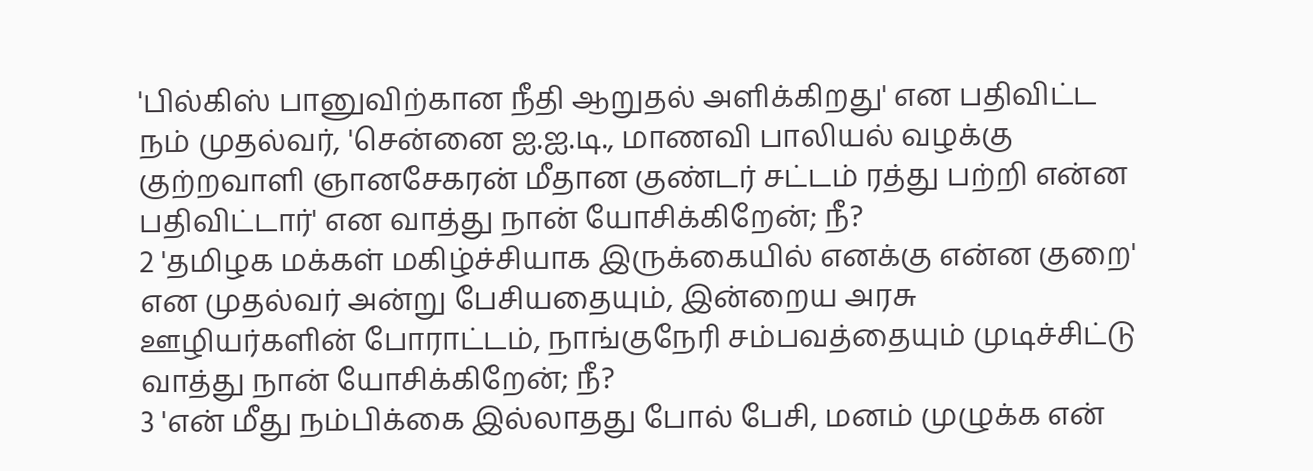'பில்கிஸ் பானுவிற்கான நீதி ஆறுதல் அளிக்கிறது' என பதிவிட்ட நம் முதல்வர், 'சென்னை ஐ.ஐ.டி., மாணவி பாலியல் வழக்கு குற்றவாளி ஞானசேகரன் மீதான குண்டர் சட்டம் ரத்து பற்றி என்ன பதிவிட்டார்' என வாத்து நான் யோசிக்கிறேன்; நீ?
2 'தமிழக மக்கள் மகிழ்ச்சியாக இருக்கையில் எனக்கு என்ன குறை' என முதல்வர் அன்று பேசியதையும், இன்றைய அரசு ஊழியர்களின் போராட்டம், நாங்குநேரி சம்பவத்தையும் முடிச்சிட்டு வாத்து நான் யோசிக்கிறேன்; நீ?
3 'என் மீது நம்பிக்கை இல்லாதது போல் பேசி, மனம் முழுக்க என்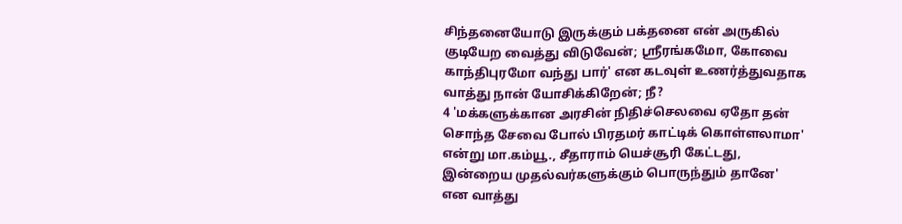சிந்தனையோடு இருக்கும் பக்தனை என் அருகில் குடியேற வைத்து விடுவேன்; ஸ்ரீரங்கமோ, கோவை காந்திபுரமோ வந்து பார்' என கடவுள் உணர்த்துவதாக வாத்து நான் யோசிக்கிறேன்; நீ?
4 'மக்களுக்கான அரசின் நிதிச்செலவை ஏதோ தன் சொந்த சேவை போல் பிரதமர் காட்டிக் கொள்ளலாமா' என்று மா.கம்யூ., சீதாராம் யெச்சூரி கேட்டது, இன்றைய முதல்வர்களுக்கும் பொருந்தும் தானே' என வாத்து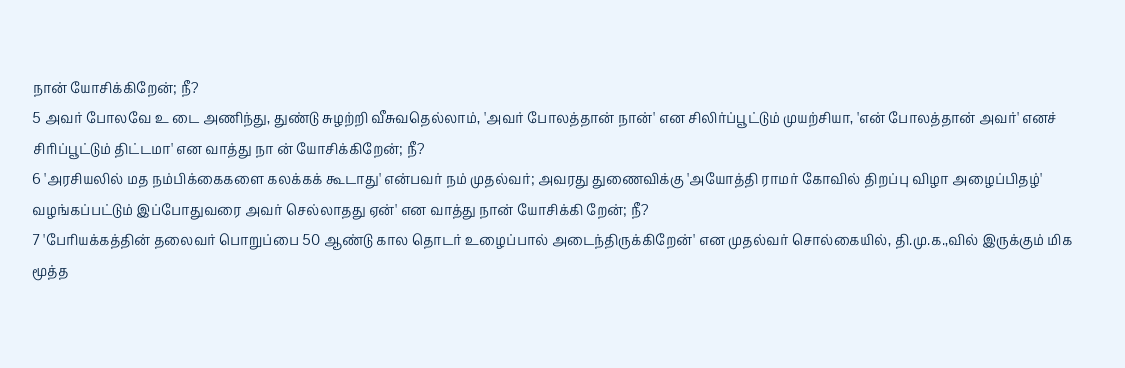நான் யோசிக்கிறேன்; நீ?
5 அவர் போலவே உ டை அணிந்து, துண்டு சுழற்றி வீசுவதெல்லாம், 'அவர் போலத்தான் நான்' என சிலிர்ப்பூட்டும் முயற்சியா, 'என் போலத்தான் அவர்' எனச் சிரிப்பூட்டும் திட்டமா' என வாத்து நா ன் யோசிக்கிறேன்; நீ?
6 'அரசியலில் மத நம்பிக்கைகளை கலக்கக் கூடாது' என்பவர் நம் முதல்வர்; அவரது துணைவிக்கு 'அயோத்தி ராமர் கோவில் திறப்பு விழா அழைப்பிதழ்' வழங்கப்பட்டும் இப்போதுவரை அவர் செல்லாதது ஏன்' என வாத்து நான் யோசிக்கி றேன்; நீ?
7 'பேரியக்கத்தின் தலைவர் பொறுப்பை 50 ஆண்டு கால தொடர் உழைப்பால் அடைந்திருக்கிறேன்' என முதல்வர் சொல்கையில், தி.மு.க.,வில் இருக்கும் மிக மூத்த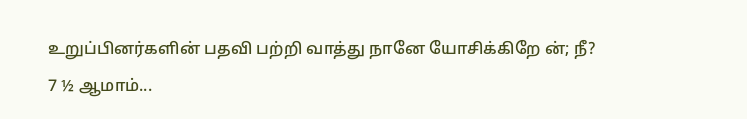உறுப்பினர்களின் பதவி பற்றி வாத்து நானே யோசிக்கிறே ன்; நீ?
7 ½ ஆமாம்...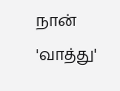நான் 'வாத்து'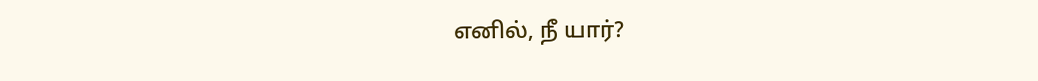எனில், நீ யார்?